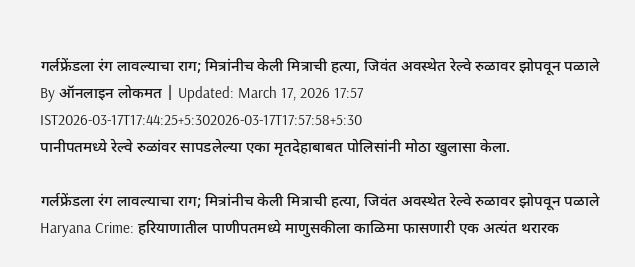गर्लफ्रेंडला रंग लावल्याचा राग; मित्रांनीच केली मित्राची हत्या, जिवंत अवस्थेत रेल्वे रुळावर झोपवून पळाले
By ऑनलाइन लोकमत | Updated: March 17, 2026 17:57 IST2026-03-17T17:44:25+5:302026-03-17T17:57:58+5:30
पानीपतमध्ये रेल्वे रुळांवर सापडलेल्या एका मृतदेहाबाबत पोलिसांनी मोठा खुलासा केला.

गर्लफ्रेंडला रंग लावल्याचा राग; मित्रांनीच केली मित्राची हत्या, जिवंत अवस्थेत रेल्वे रुळावर झोपवून पळाले
Haryana Crime: हरियाणातील पाणीपतमध्ये माणुसकीला काळिमा फासणारी एक अत्यंत थरारक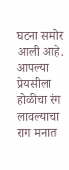घटना समोर आली आहे. आपल्या प्रेयसीला होळीचा रंग लावल्याचा राग मनात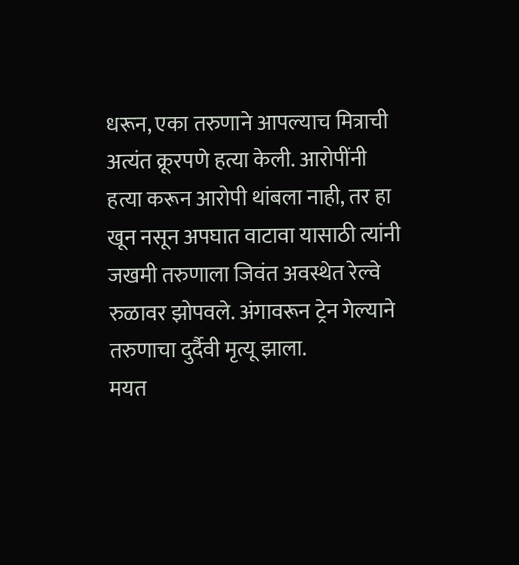धरून, एका तरुणाने आपल्याच मित्राची अत्यंत क्रूरपणे हत्या केली. आरोपींनी हत्या करून आरोपी थांबला नाही, तर हा खून नसून अपघात वाटावा यासाठी त्यांनी जखमी तरुणाला जिवंत अवस्थेत रेल्वे रुळावर झोपवले. अंगावरून ट्रेन गेल्याने तरुणाचा दुर्दैवी मृत्यू झाला.
मयत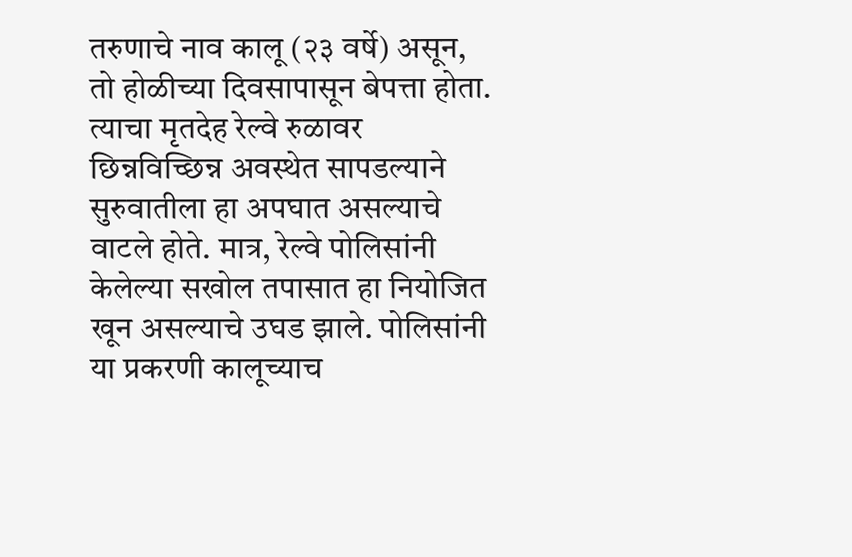तरुणाचे नाव कालू (२३ वर्षे) असून, तो होळीच्या दिवसापासून बेपत्ता होता. त्याचा मृतदेह रेल्वे रुळावर छिन्नविच्छिन्न अवस्थेत सापडल्याने सुरुवातीला हा अपघात असल्याचे वाटले होते. मात्र, रेल्वे पोलिसांनी केलेल्या सखोल तपासात हा नियोजित खून असल्याचे उघड झाले. पोलिसांनी या प्रकरणी कालूच्याच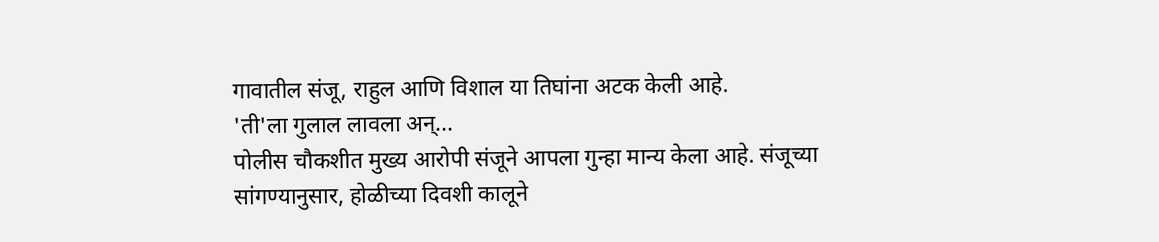गावातील संजू, राहुल आणि विशाल या तिघांना अटक केली आहे.
'ती'ला गुलाल लावला अन्...
पोलीस चौकशीत मुख्य आरोपी संजूने आपला गुन्हा मान्य केला आहे. संजूच्या सांगण्यानुसार, होळीच्या दिवशी कालूने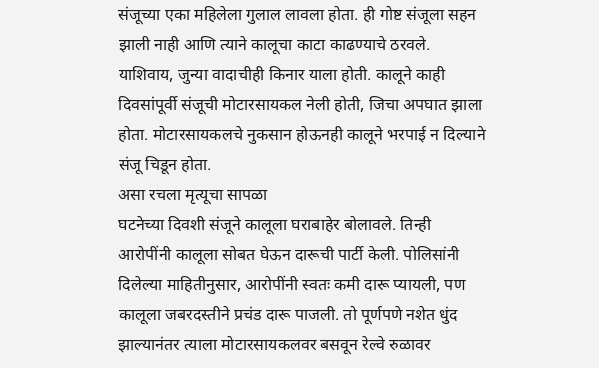संजूच्या एका महिलेला गुलाल लावला होता. ही गोष्ट संजूला सहन झाली नाही आणि त्याने कालूचा काटा काढण्याचे ठरवले. याशिवाय, जुन्या वादाचीही किनार याला होती. कालूने काही दिवसांपूर्वी संजूची मोटारसायकल नेली होती, जिचा अपघात झाला होता. मोटारसायकलचे नुकसान होऊनही कालूने भरपाई न दिल्याने संजू चिडून होता.
असा रचला मृत्यूचा सापळा
घटनेच्या दिवशी संजूने कालूला घराबाहेर बोलावले. तिन्ही आरोपींनी कालूला सोबत घेऊन दारूची पार्टी केली. पोलिसांनी दिलेल्या माहितीनुसार, आरोपींनी स्वतः कमी दारू प्यायली, पण कालूला जबरदस्तीने प्रचंड दारू पाजली. तो पूर्णपणे नशेत धुंद झाल्यानंतर त्याला मोटारसायकलवर बसवून रेल्वे रुळावर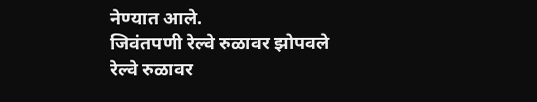नेण्यात आले.
जिवंतपणी रेल्वे रुळावर झोपवले
रेल्वे रुळावर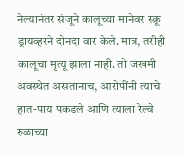नेल्यानंतर संजूने कालूच्या मानेवर स्क्रू ड्रायव्हरने दोनदा वार केले. मात्र, तरीही कालूचा मृत्यू झाला नाही. तो जखमी अवस्थेत असतानाच, आरोपींनी त्याचे हात-पाय पकडले आणि त्याला रेल्वे रुळाच्या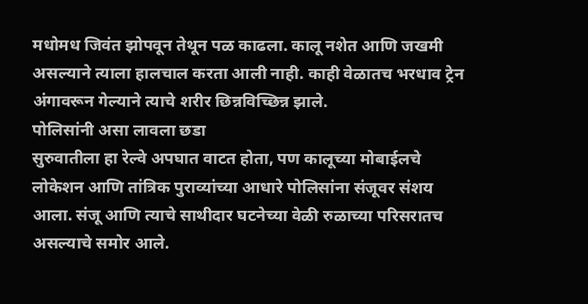मधोमध जिवंत झोपवून तेथून पळ काढला. कालू नशेत आणि जखमी असल्याने त्याला हालचाल करता आली नाही. काही वेळातच भरधाव ट्रेन अंगावरून गेल्याने त्याचे शरीर छिन्नविच्छिन्न झाले.
पोलिसांनी असा लावला छडा
सुरुवातीला हा रेल्वे अपघात वाटत होता, पण कालूच्या मोबाईलचे लोकेशन आणि तांत्रिक पुराव्यांच्या आधारे पोलिसांना संजूवर संशय आला. संजू आणि त्याचे साथीदार घटनेच्या वेळी रुळाच्या परिसरातच असल्याचे समोर आले.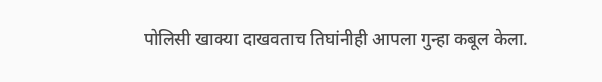पोलिसी खाक्या दाखवताच तिघांनीही आपला गुन्हा कबूल केला.